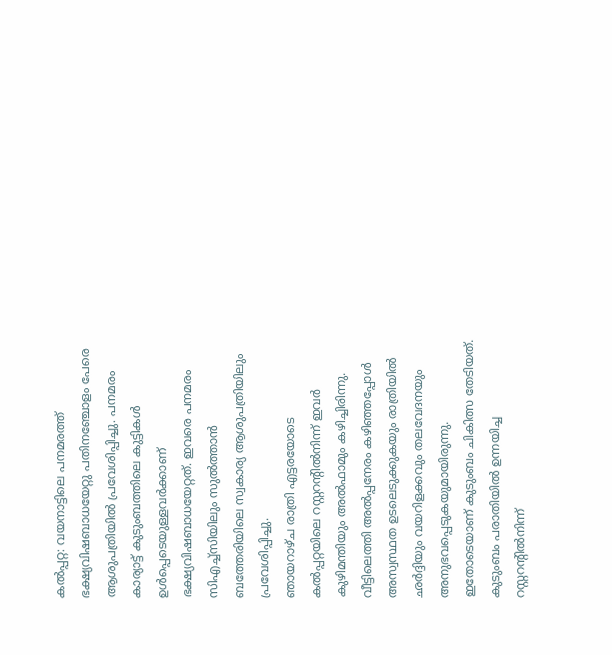കൽപ്പറ്റ: വയനാട്ടിലെ പനമരത്ത് ഭക്ഷ്യവിഷബാധയേറ്റു പതിനഞ്ചോളം പേരെ ആശുപത്രിയിൽ പ്രവേശിപ്പിച്ചു. പനമരം കാര്യാട്ട് കുടുംബത്തിലെ കുട്ടികൾ ഉൾപ്പെടെയുള്ളവർക്കാണ് ഭക്ഷ്യവിഷബാധയേറ്റത്. ഇവരെ പനമരം സിഎച്ച്സിയിലും സുൽത്താൻ ബത്തേരിയിലെ സ്വകാര്യ ആശുപത്രിയിലും പ്രവേശിപ്പിച്ചു.
ഞായറാഴ്ച രാത്രി എട്ടരയോടെ കൽപ്പറ്റയിലെ റസ്റ്ററന്റിൽനിന്ന് ഇവർ കുഴിമന്തിയും അൽഫാമും കഴിച്ചിരിന്നു. വീട്ടിലെത്തി അൽപ്പനേരം കഴിഞ്ഞപ്പോൾ അസ്വസ്ഥത ഉടലെടുക്കുകയും രാത്രിയിൽ ഛർദ്ദിയും വയറിളക്കവും തലവേദനയും അനുഭവപ്പെടുകയുമായിരുന്നു. ഇതോടെയാണ് കുടുംബം ചികിത്സ തേടിയത്. കുടുംബം പരാതിയിൽ ഉന്നയിച്ച റസ്റ്ററന്റിൽനിന്ന്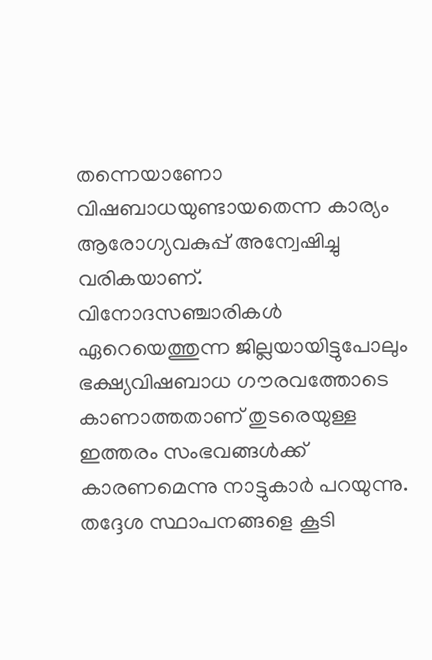തന്നെയാണോ വിഷബാധയുണ്ടായതെന്ന കാര്യം ആരോഗ്യവകുപ്പ് അന്വേഷിച്ചു വരികയാണ്.
വിനോദസഞ്ചാരികൾ ഏറെയെത്തുന്ന ജില്ലയായിട്ടുപോലും ഭക്ഷ്യവിഷബാധ ഗൗരവത്തോടെ കാണാത്തതാണ് തുടരെയുള്ള ഇത്തരം സംഭവങ്ങൾക്ക് കാരണമെന്നു നാട്ടുകാർ പറയുന്നു. തദ്ദേശ സ്ഥാപനങ്ങളെ കൂടി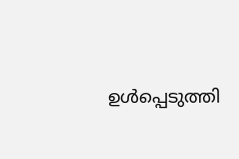ഉൾപ്പെടുത്തി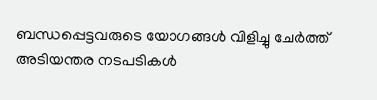ബന്ധപ്പെട്ടവരുടെ യോഗങ്ങൾ വിളിച്ചു ചേർത്ത് അടിയന്തര നടപടികൾ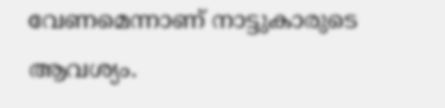വേണമെന്നാണ് നാട്ടുകാരുടെ ആവശ്യം.